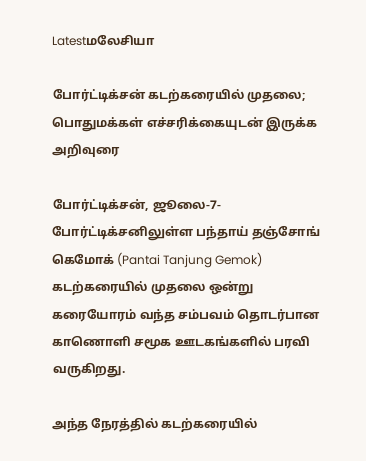Latestமலேசியா

போர்ட்டிக்சன் கடற்கரையில் முதலை; பொதுமக்கள் எச்சரிக்கையுடன் இருக்க அறிவுரை

போர்ட்டிக்சன், ஜூலை-7- போர்ட்டிக்சனிலுள்ள பந்தாய் தஞ்சோங் கெமோக் (Pantai Tanjung Gemok) கடற்கரையில் முதலை ஒன்று கரையோரம் வந்த சம்பவம் தொடர்பான காணொளி சமூக ஊடகங்களில் பரவி வருகிறது.

அந்த நேரத்தில் கடற்கரையில்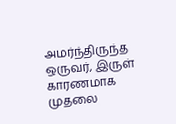அமர்ந்திருந்த ஒருவர், இருள் காரணமாக முதலை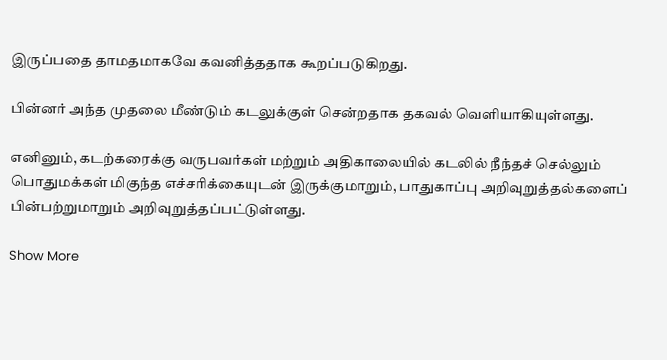இருப்பதை தாமதமாகவே கவனித்ததாக கூறப்படுகிறது.

பின்னர் அந்த முதலை மீண்டும் கடலுக்குள் சென்றதாக தகவல் வெளியாகியுள்ளது.

எனினும், கடற்கரைக்கு வருபவர்கள் மற்றும் அதிகாலையில் கடலில் நீந்தச் செல்லும் பொதுமக்கள் மிகுந்த எச்சரிக்கையுடன் இருக்குமாறும், பாதுகாப்பு அறிவுறுத்தல்களைப் பின்பற்றுமாறும் அறிவுறுத்தப்பட்டுள்ளது.

Show More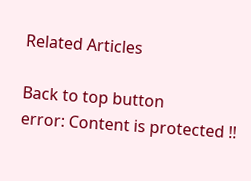Related Articles

Back to top button
error: Content is protected !!